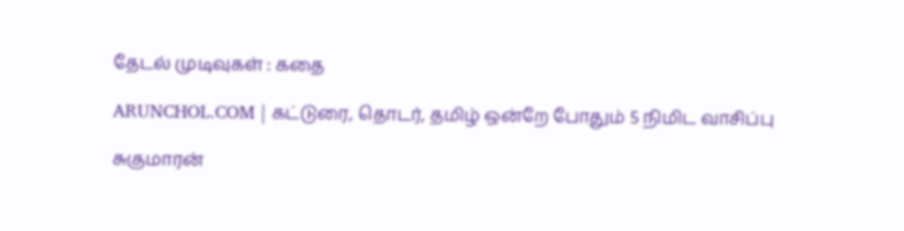தேடல் முடிவுகள் : கதை

ARUNCHOL.COM | கட்டுரை, தொடர், தமிழ் ஒன்றே போதும் 5 நிமிட வாசிப்பு

சுகுமாரன்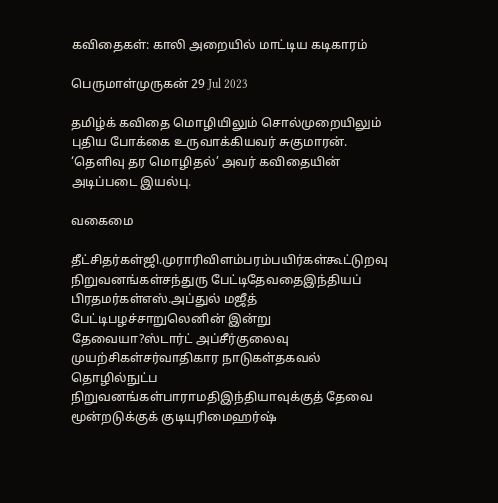கவிதைகள்: காலி அறையில் மாட்டிய கடிகாரம்

பெருமாள்முருகன் 29 Jul 2023

தமிழ்க் கவிதை மொழியிலும் சொல்முறையிலும் புதிய போக்கை உருவாக்கியவர் சுகுமாரன். ‘தெளிவு தர மொழிதல்’ அவர் கவிதையின் அடிப்படை இயல்பு.

வகைமை

தீட்சிதர்கள்ஜி.முராரிவிளம்பரம்பயிர்கள்கூட்டுறவு நிறுவனங்கள்சந்துரு பேட்டிதேவதைஇந்தியப் பிரதமர்கள்எஸ்.அப்துல் மஜீத் பேட்டிபழச்சாறுலெனின் இன்று தேவையா?ஸ்டார்ட் அப்சீர்குலைவு முயற்சிகள்சர்வாதிகார நாடுகள்தகவல் தொழில்நுட்ப நிறுவனங்கள்பாராமதிஇந்தியாவுக்குத் தேவை மூன்றடுக்குக் குடியுரிமைஹர்ஷ்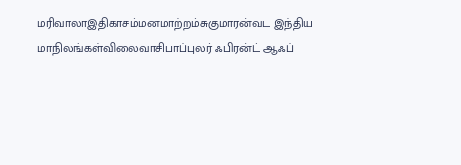மரிவாலாஇதிகாசம்மனமாற்றம்சுகுமாரன்வட இந்திய மாநிலங்கள்விலைவாசிபாப்புலர் ஃபிரன்ட் ஆஃப்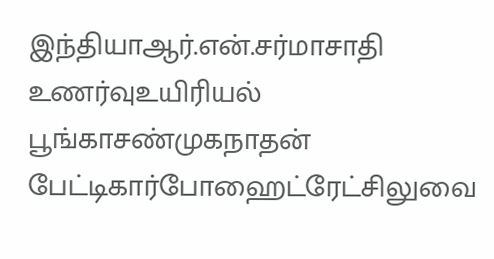இந்தியாஆர்.என்.சர்மாசாதி உணர்வுஉயிரியல் பூங்காசண்முகநாதன் பேட்டிகார்போஹைட்ரேட்சிலுவை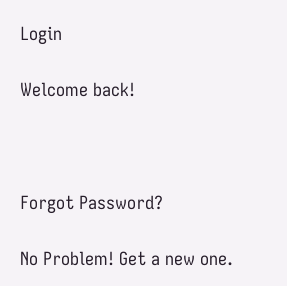Login

Welcome back!



Forgot Password?

No Problem! Get a new one.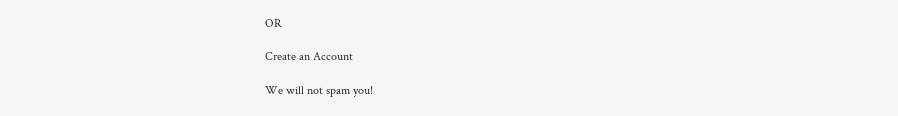OR

Create an Account

We will not spam you!